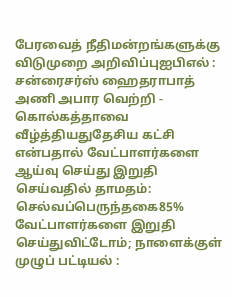பேரவைத் நீதிமன்றங்களுக்கு விடுமுறை அறிவிப்புஐபிஎல் : சன்ரைசர்ஸ் ஹைதராபாத் அணி அபார வெற்றி - கொல்கத்தாவை வீழ்த்தியதுதேசிய கட்சி என்பதால் வேட்பாளர்களை ஆய்வு செய்து இறுதி செய்வதில் தாமதம்: செல்வப்பெருந்தகை85% வேட்பாளர்களை இறுதி செய்துவிட்டோம்; நாளைக்குள் முழுப் பட்டியல் :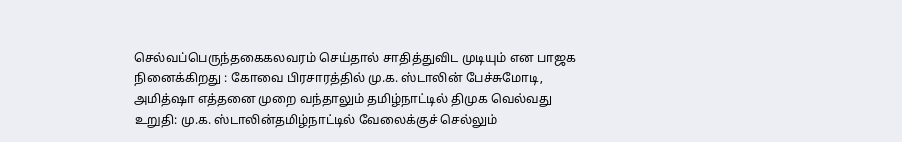செல்வப்பெருந்தகைகலவரம் செய்தால் சாதித்துவிட முடியும் என பாஜக நினைக்கிறது : கோவை பிரசாரத்தில் மு.க. ஸ்டாலின் பேச்சுமோடி, அமித்ஷா எத்தனை முறை வந்தாலும் தமிழ்நாட்டில் திமுக வெல்வது உறுதி: மு.க. ஸ்டாலின்தமிழ்நாட்டில் வேலைக்குச் செல்லும்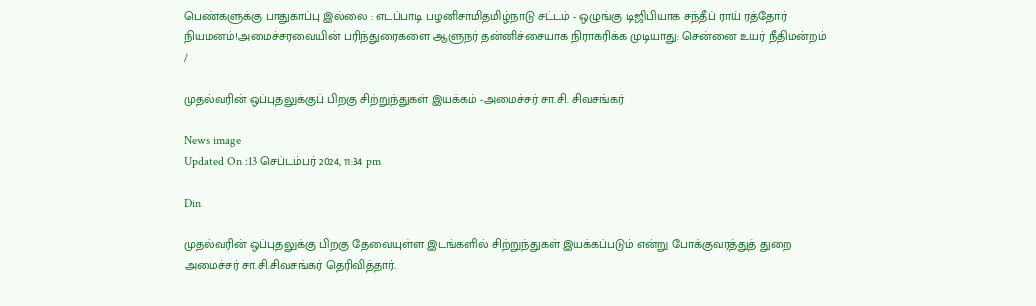பெண்களுக்கு பாதுகாப்பு இல்லை : எடப்பாடி பழனிசாமிதமிழ்நாடு சட்டம் - ஒழுங்கு டிஜிபியாக சந்தீப் ராய் ரத்தோர் நியமனம்!அமைச்சரவையின் பரிந்துரைகளை ஆளுநர் தன்னிச்சையாக நிராகரிக்க முடியாது: சென்னை உயர் நீதிமன்றம்
/

முதல்வரின் ஒப்புதலுக்குப் பிறகு சிற்றுந்துகள் இயக்கம் -அமைச்சர் சா.சி. சிவசங்கர்

News image
Updated On :13 செப்டம்பர் 2024, 11:34 pm

Din

முதல்வரின் ஒப்புதலுக்கு பிறகு தேவையுள்ள இடங்களில் சிற்றுந்துகள் இயக்கப்படும் என்று போக்குவரத்துத் துறை அமைச்சர் சா.சி.சிவசங்கர் தெரிவித்தார்.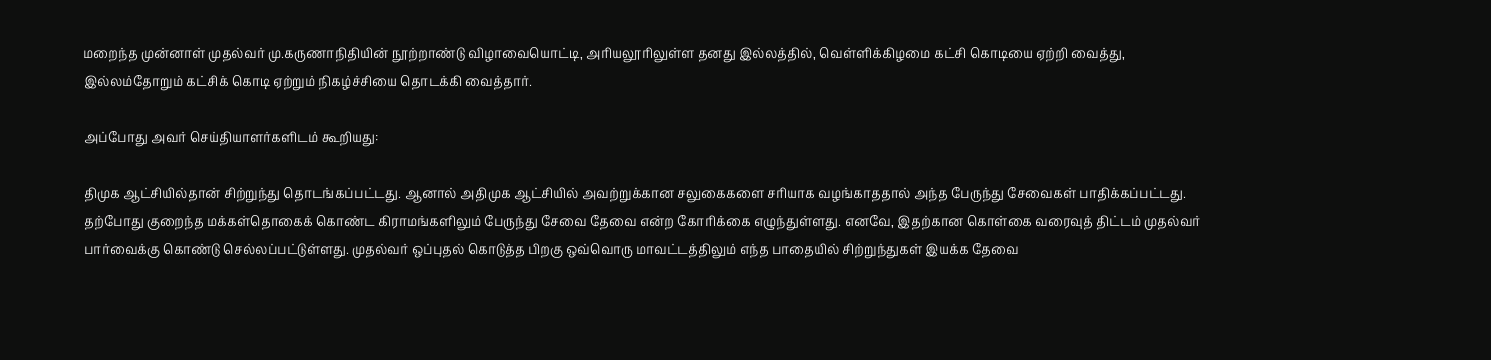மறைந்த முன்னாள் முதல்வர் மு.கருணாநிதியின் நூற்றாண்டு விழாவையொட்டி, அரியலூரிலுள்ள தனது இல்லத்தில், வெள்ளிக்கிழமை கட்சி கொடியை ஏற்றி வைத்து, இல்லம்தோறும் கட்சிக் கொடி ஏற்றும் நிகழ்ச்சியை தொடக்கி வைத்தார்.

அப்போது அவர் செய்தியாளர்களிடம் கூறியது:

திமுக ஆட்சியில்தான் சிற்றுந்து தொடங்கப்பட்டது. ஆனால் அதிமுக ஆட்சியில் அவற்றுக்கான சலுகைகளை சரியாக வழங்காததால் அந்த பேருந்து சேவைகள் பாதிக்கப்பட்டது. தற்போது குறைந்த மக்கள்தொகைக் கொண்ட கிராமங்களிலும் பேருந்து சேவை தேவை என்ற கோரிக்கை எழுந்துள்ளது. எனவே, இதற்கான கொள்கை வரைவுத் திட்டம் முதல்வர் பார்வைக்கு கொண்டு செல்லப்பட்டுள்ளது. முதல்வர் ஒப்புதல் கொடுத்த பிறகு ஒவ்வொரு மாவட்டத்திலும் எந்த பாதையில் சிற்றுந்துகள் இயக்க தேவை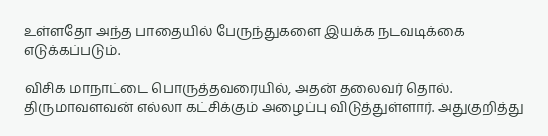உள்ளதோ அந்த பாதையில் பேருந்துகளை இயக்க நடவடிக்கை எடுக்கப்படும்.

விசிக மாநாட்டை பொருத்தவரையில், அதன் தலைவர் தொல். திருமாவளவன் எல்லா கட்சிக்கும் அழைப்பு விடுத்துள்ளார். அதுகுறித்து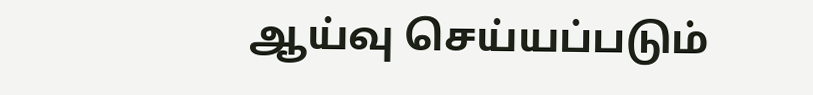ஆய்வு செய்யப்படும்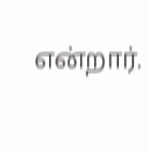என்றார்.